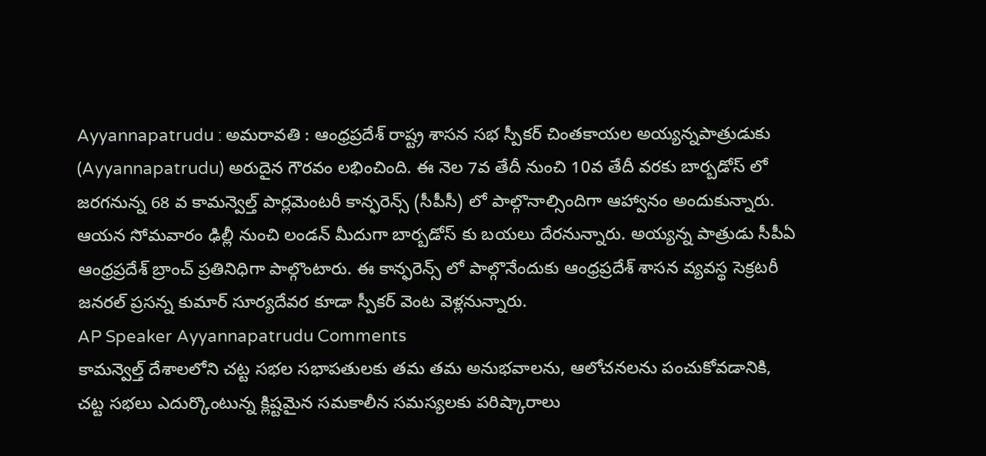Ayyannapatrudu : అమరావతి : ఆంధ్రప్రదేశ్ రాష్ట్ర శాసన సభ స్పీకర్ చింతకాయల అయ్యన్నపాత్రుడుకు (Ayyannapatrudu) అరుదైన గౌరవం లభించింది. ఈ నెల 7వ తేదీ నుంచి 10వ తేదీ వరకు బార్బడోస్ లో జరగనున్న 68 వ కామన్వెల్త్ పార్లమెంటరీ కాన్ఫరెన్స్ (సీపీసీ) లో పాల్గొనాల్సిందిగా ఆహ్వానం అందుకున్నారు. ఆయన సోమవారం ఢిల్లీ నుంచి లండన్ మీదుగా బార్బడోస్ కు బయలు దేరనున్నారు. అయ్యన్న పాత్రుడు సీపీఏ ఆంధ్రప్రదేశ్ బ్రాంచ్ ప్రతినిధిగా పాల్గొంటారు. ఈ కాన్ఫరెన్స్ లో పాల్గొనేందుకు ఆంధ్రప్రదేశ్ శాసన వ్యవస్థ సెక్రటరీ జనరల్ ప్రసన్న కుమార్ సూర్యదేవర కూడా స్పీకర్ వెంట వెళ్లనున్నారు.
AP Speaker Ayyannapatrudu Comments
కామన్వెల్త్ దేశాలలోని చట్ట సభల సభాపతులకు తమ తమ అనుభవాలను, ఆలోచనలను పంచుకోవడానికి, చట్ట సభలు ఎదుర్కొంటున్న క్లిష్టమైన సమకాలీన సమస్యలకు పరిష్కారాలు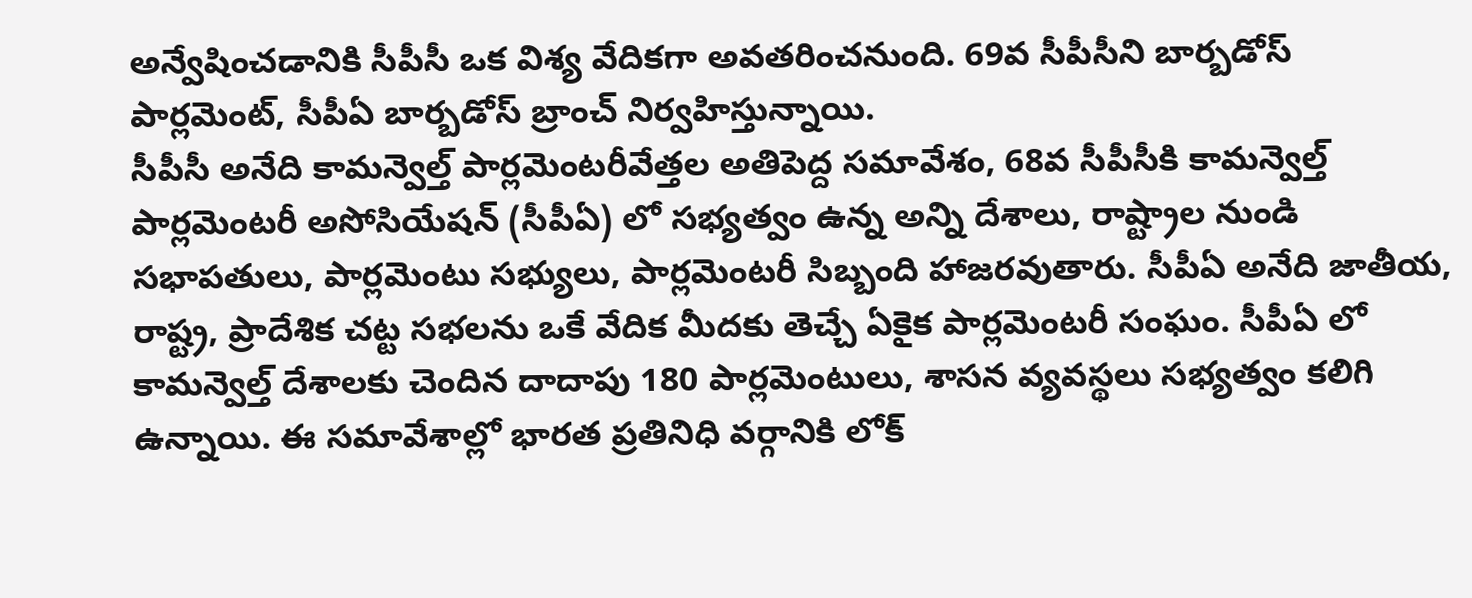అన్వేషించడానికి సీపీసీ ఒక విశ్య వేదికగా అవతరించనుంది. 69వ సీపీసీని బార్బడోస్ పార్లమెంట్, సీపీఏ బార్బడోస్ బ్రాంచ్ నిర్వహిస్తున్నాయి.
సీపీసీ అనేది కామన్వెల్త్ పార్లమెంటరీవేత్తల అతిపెద్ద సమావేశం, 68వ సీపీసీకి కామన్వెల్త్ పార్లమెంటరీ అసోసియేషన్ (సీపీఏ) లో సభ్యత్వం ఉన్న అన్ని దేశాలు, రాష్ట్రాల నుండి సభాపతులు, పార్లమెంటు సభ్యులు, పార్లమెంటరీ సిబ్బంది హాజరవుతారు. సీపీఏ అనేది జాతీయ, రాష్ట్ర, ప్రాదేశిక చట్ట సభలను ఒకే వేదిక మీదకు తెచ్చే ఏకైక పార్లమెంటరీ సంఘం. సీపీఏ లో కామన్వెల్త్ దేశాలకు చెందిన దాదాపు 180 పార్లమెంటులు, శాసన వ్యవస్థలు సభ్యత్వం కలిగి ఉన్నాయి. ఈ సమావేశాల్లో భారత ప్రతినిధి వర్గానికి లోక్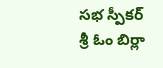సభ స్పీకర్ శ్రీ ఓం బిర్లా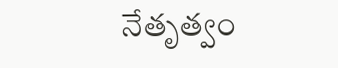నేతృత్వం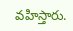వహిస్తారు.